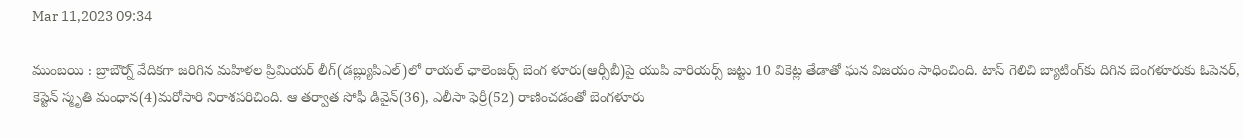Mar 11,2023 09:34

ముంబయి : బ్రాబౌర్న్‌ వేదికగా జరిగిన మహిళల ప్రిమియర్‌ లీగ్‌(డబ్ల్యుపిఎల్‌)లో రాయల్‌ ఛాలెంజర్స్‌ బెంగ ళూరు(ఆర్సీబీ)పై యుపి వారియర్స్‌ జట్టు 10 వికెట్ల తేడాతో ఘన విజయం సాధించింది. టాస్‌ గెలిచి బ్యాటింగ్‌కు దిగిన బెంగళూరుకు ఓపెనర్‌, కెప్టెన్‌ స్మృతి మంధాన(4)మరోసారి నిరాశపరిచింది. ఆ తర్వాత సోఫీ డివైన్‌(36), ఎలీసా ఫెర్రీ(52) రాణించడంతో బెంగళూరు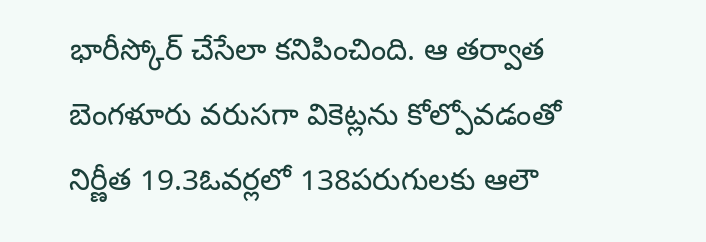భారీస్కోర్‌ చేసేలా కనిపించింది. ఆ తర్వాత బెంగళూరు వరుసగా వికెట్లను కోల్పోవడంతో నిర్ణీత 19.3ఓవర్లలో 138పరుగులకు ఆలౌ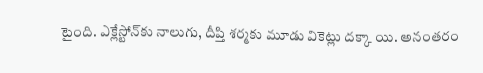టైంది. ఎక్లేస్టోన్‌కు నాలుగు, దీప్తి శర్మకు మూడు వికెట్లు దక్కా యి. అనంతరం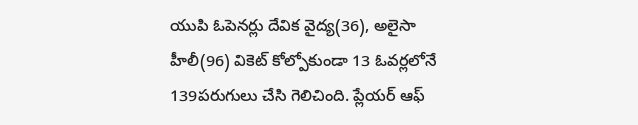యుపి ఓపెనర్లు దేవిక వైద్య(36), అలైసా హీలీ(96) వికెట్‌ కోల్పోకుండా 13 ఓవర్లలోనే 139పరుగులు చేసి గెలిచింది. ప్లేయర్‌ ఆఫ్‌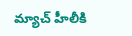మ్యాచ్‌ హీలీకి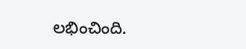లభించింది.